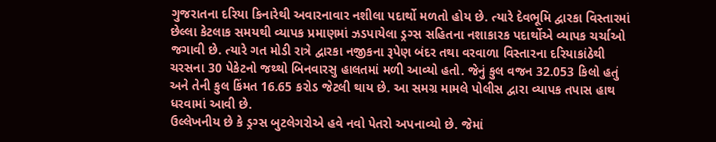ગુજરાતના દરિયા કિનારેથી અવારનાવાર નશીલા પદાર્થો મળતો હોય છે. ત્યારે દેવભૂમિ દ્વારકા વિસ્તારમાં છેલ્લા કેટલાક સમયથી વ્યાપક પ્રમાણમાં ઝડપાયેલા ડ્રગ્સ સહિતના નશાકારક પદાર્થોએ વ્યાપક ચર્ચાઓ જગાવી છે. ત્યારે ગત મોડી રાત્રે દ્વારકા નજીકના રૂપેણ બંદર તથા વરવાળા વિસ્તારના દરિયાકાંઠેથી ચરસના 30 પેકેટનો જથ્થો બિનવારસુ હાલતમાં મળી આવ્યો હતો. જેનું કુલ વજન 32.053 કિલો હતું અને તેની કુલ કિંમત 16.65 કરોડ જેટલી થાય છે. આ સમગ્ર મામલે પોલીસ દ્વારા વ્યાપક તપાસ હાથ ધરવામાં આવી છે.
ઉલ્લેખનીય છે કે ડ્રગ્સ બુટલેગરોએ હવે નવો પેતરો અપનાવ્યો છે. જેમાં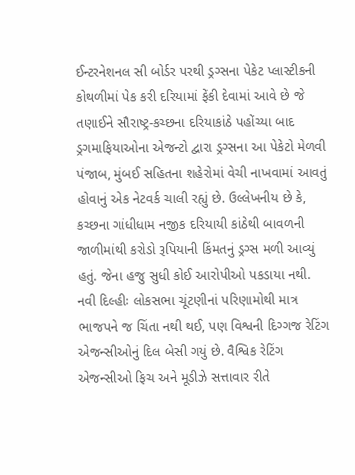ઈન્ટરનેશનલ સી બોર્ડર પરથી ડ્રગ્સના પેકેટ પ્લાસ્ટીકની કોથળીમાં પેક કરી દરિયામાં ફેંકી દેવામાં આવે છે જે તણાઈને સૌરાષ્ટ્ર-કચ્છના દરિયાકાંઠે પહોંચ્યા બાદ ડ્રગમાફિયાઓના એજન્ટો દ્વારા ડ્રગ્સના આ પેકેટો મેળવી પંજાબ, મુંબઈ સહિતના શહેરોમાં વેચી નાખવામાં આવતું હોવાનું એક નેટવર્ક ચાલી રહ્યું છે. ઉલ્લેખનીય છે કે, કચ્છના ગાંધીધામ નજીક દરિયાયી કાંઠેથી બાવળની જાળીમાંથી કરોડો રૂપિયાની કિંમતનું ડ્રગ્સ મળી આવ્યું હતું. જેના હજુ સુધી કોઈ આરોપીઓ પકડાયા નથી.
નવી દિલ્હીઃ લોકસભા ચૂંટણીનાં પરિણામોથી માત્ર ભાજપને જ ચિંતા નથી થઈ, પણ વિશ્વની દિગ્ગજ રેટિંગ એજન્સીઓનું દિલ બેસી ગયું છે. વૈશ્વિક રેટિંગ એજન્સીઓ ફિચ અને મૂડીઝે સત્તાવાર રીતે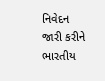નિવેદન જારી કરીને ભારતીય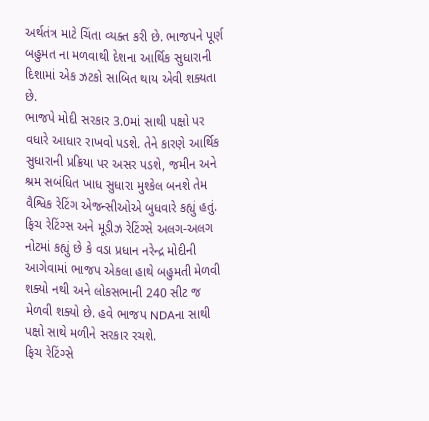અર્થતંત્ર માટે ચિંતા વ્યક્ત કરી છે. ભાજપને પૂર્ણ બહુમત ના મળવાથી દેશના આર્થિક સુધારાની દિશામાં એક ઝટકો સાબિત થાય એવી શક્યતા છે.
ભાજપે મોદી સરકાર 3.0માં સાથી પક્ષો પર વધારે આધાર રાખવો પડશે. તેને કારણે આર્થિક સુધારાની પ્રક્રિયા પર અસર પડશે, જમીન અને શ્રમ સબંધિત ખાધ સુધારા મુશ્કેલ બનશે તેમ વૈશ્વિક રેટિંગ એજન્સીઓએ બુધવારે કહ્યું હતું. ફિચ રેટિંગ્સ અને મૂડીઝ રેટિંગ્સે અલગ-અલગ નોટમાં કહ્યું છે કે વડા પ્રધાન નરેન્દ્ર મોદીની આગેવામાં ભાજપ એકલા હાથે બહુમતી મેળવી શક્યો નથી અને લોકસભાની 240 સીટ જ મેળવી શક્યો છે. હવે ભાજપ NDAના સાથી પક્ષો સાથે મળીને સરકાર રચશે.
ફિચ રેટિંગ્સે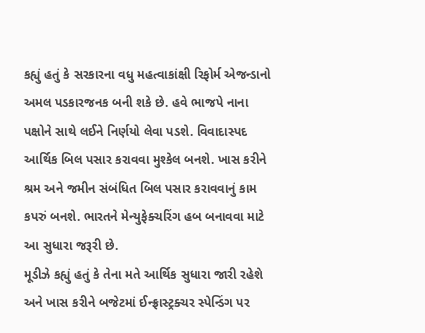કહ્યું હતું કે સરકારના વધુ મહત્વાકાંક્ષી રિફોર્મ એજન્ડાનો અમલ પડકારજનક બની શકે છે. હવે ભાજપે નાના પક્ષોને સાથે લઈને નિર્ણયો લેવા પડશે. વિવાદાસ્પદ આર્થિક બિલ પસાર કરાવવા મુશ્કેલ બનશે. ખાસ કરીને શ્રમ અને જમીન સંબંધિત બિલ પસાર કરાવવાનું કામ કપરું બનશે. ભારતને મેન્યુફેક્ચરિંગ હબ બનાવવા માટે આ સુધારા જરૂરી છે.
મૂડીઝે કહ્યું હતું કે તેના મતે આર્થિક સુધારા જારી રહેશે અને ખાસ કરીને બજેટમાં ઈન્ફ્રાસ્ટ્રક્ચર સ્પેન્ડિંગ પર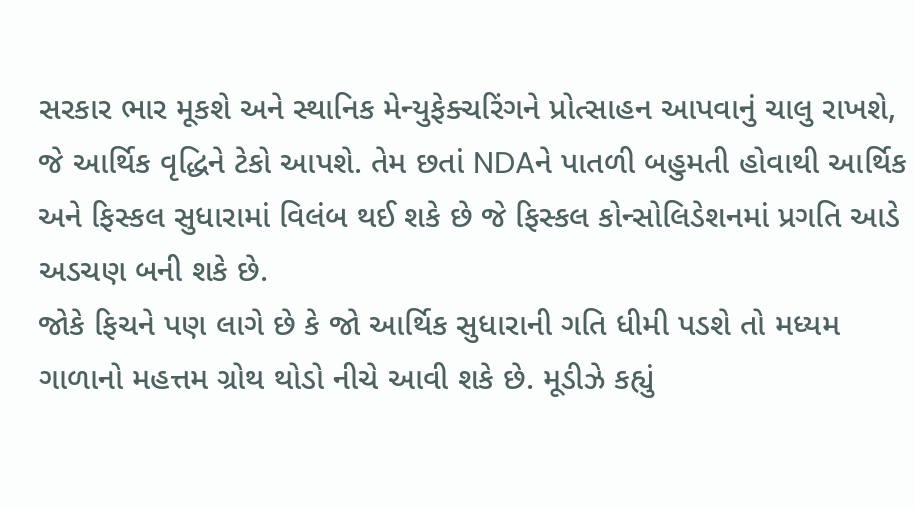સરકાર ભાર મૂકશે અને સ્થાનિક મેન્યુફેક્ચરિંગને પ્રોત્સાહન આપવાનું ચાલુ રાખશે, જે આર્થિક વૃદ્ધિને ટેકો આપશે. તેમ છતાં NDAને પાતળી બહુમતી હોવાથી આર્થિક અને ફિસ્કલ સુધારામાં વિલંબ થઈ શકે છે જે ફિસ્કલ કોન્સોલિડેશનમાં પ્રગતિ આડે અડચણ બની શકે છે.
જોકે ફિચને પણ લાગે છે કે જો આર્થિક સુધારાની ગતિ ધીમી પડશે તો મધ્યમ ગાળાનો મહત્તમ ગ્રોથ થોડો નીચે આવી શકે છે. મૂડીઝે કહ્યું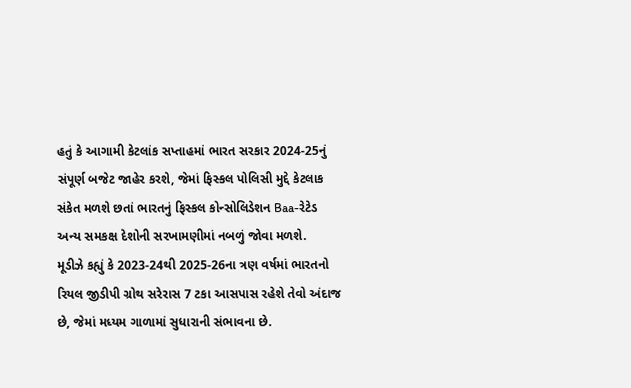હતું કે આગામી કેટલાંક સપ્તાહમાં ભારત સરકાર 2024-25નું સંપૂર્ણ બજેટ જાહેર કરશે, જેમાં ફિસ્કલ પોલિસી મુદ્દે કેટલાક સંકેત મળશે છતાં ભારતનું ફિસ્કલ કોન્સોલિડેશન Baa-રેટેડ અન્ય સમકક્ષ દેશોની સરખામણીમાં નબળું જોવા મળશે.
મૂડીઝે કહ્યું કે 2023-24થી 2025-26ના ત્રણ વર્ષમાં ભારતનો રિયલ જીડીપી ગ્રોથ સરેરાસ 7 ટકા આસપાસ રહેશે તેવો અંદાજ છે, જેમાં મધ્યમ ગાળામાં સુધારાની સંભાવના છે.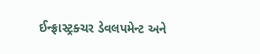ઈન્ફ્રાસ્ટ્રક્ચર ડેવલપમેન્ટ અને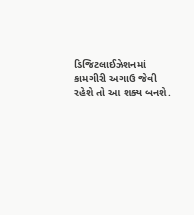ડિજિટલાઈઝેશનમાં કામગીરી અગાઉ જેવી રહેશે તો આ શક્ય બનશે.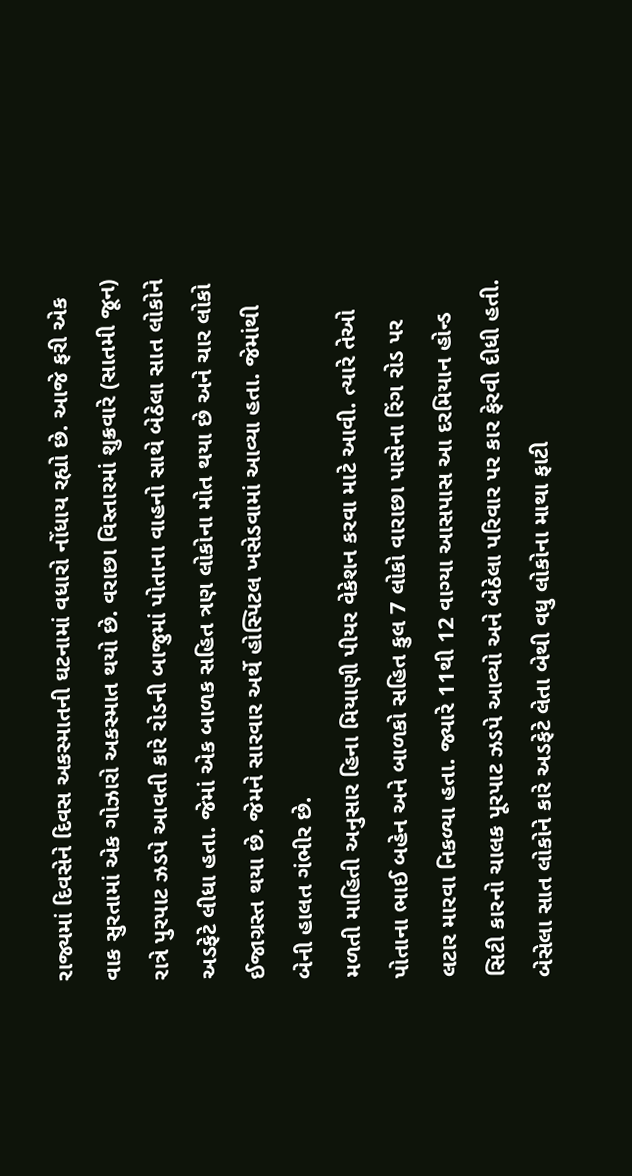રાજ્યમાં દિવસેને દિવસ અકસ્માતની ઘટનામાં વધારો નોંધાય રહ્યો છે. આજે ફરી એક વાક સુરતામાં એક ગોઝારો અકસ્માત થયો છે. વરાછા વિસ્તારમાં શુક્રવારે (સાતમી જૂન) રાત્રે પુરપાટ ઝડપે આવતી કારે રોડની બાજુમાં પોતાના વાહનો સાથે બેઠેલા સાત લોકોને અડફેટે લીધા હતા. જેમાં એક બાળક સહિત ત્રણ લોકોના મોત થયા છે અને ચાર લોકો ઈજાગ્રસ્ત થયા છે. જેમને સારવાર અર્થે હોસ્પિટલ ખસેડવામાં આવ્યા હતા. જેમાંથી બેની હાલત ગંભીર છે.
મળતી માહિતી અનુસાર હિના મિયાણી પીયર વેકેશન કરવા માટે આવી. ત્યારે તેઓ પોતાના ભાઈ બહેન અને બાળકો સહિત કુલ 7 લોકો વારાછા પાસેના રિંગ રોડ પર લટાર મારવા નિકળ્યા હતા. જ્યારે 11થી 12 વાગ્યા આસપાસ આ દરમિયાન હોન્ડ સિટી કારનો ચાલક પૂરપાટ ઝડપે આવ્યો અને બેઠેલા પરિવાર પર કાર ફેરવી દીધી હતી. બેસેલા સાત લોકોને કારે અડફેટે લેતા બેથી વધુ લોકોના માથા ફાટી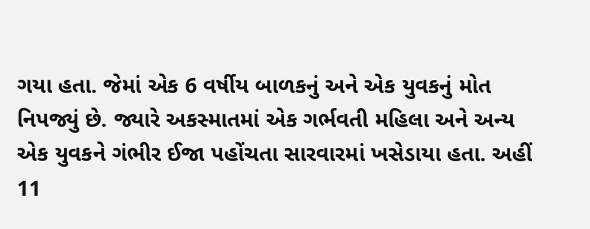ગયા હતા. જેમાં એક 6 વર્ષીય બાળકનું અને એક યુવકનું મોત નિપજ્યું છે. જ્યારે અકસ્માતમાં એક ગર્ભવતી મહિલા અને અન્ય એક યુવકને ગંભીર ઈજા પહોંચતા સારવારમાં ખસેડાયા હતા. અહીં 11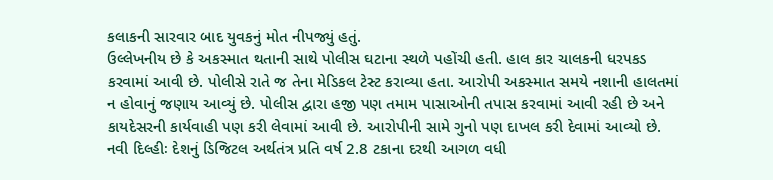કલાકની સારવાર બાદ યુવકનું મોત નીપજ્યું હતું.
ઉલ્લેખનીય છે કે અકસ્માત થતાની સાથે પોલીસ ઘટાના સ્થળે પહોંચી હતી. હાલ કાર ચાલકની ધરપકડ કરવામાં આવી છે. પોલીસે રાતે જ તેના મેડિકલ ટેસ્ટ કરાવ્યા હતા. આરોપી અકસ્માત સમયે નશાની હાલતમાં ન હોવાનું જણાય આવ્યું છે. પોલીસ દ્વારા હજી પણ તમામ પાસાઓની તપાસ કરવામાં આવી રહી છે અને કાયદેસરની કાર્યવાહી પણ કરી લેવામાં આવી છે. આરોપીની સામે ગુનો પણ દાખલ કરી દેવામાં આવ્યો છે.
નવી દિલ્હીઃ દેશનું ડિજિટલ અર્થતંત્ર પ્રતિ વર્ષ 2.8 ટકાના દરથી આગળ વધી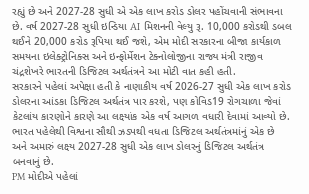રહ્યું છે અને 2027-28 સુધી એ એક લાખ કરોડ ડોલર પહોંચવાની સંભાવના છે. વર્ષ 2027-28 સુધી ઇન્ડિયા AI મિશનની વેલ્યુ રૂ. 10,000 કરોડથી ડબલ થઈને 20,000 કરોડ રૂપિયા થઈ જશે, એમ મોદી સરકારના બીજા કાર્યકાળ સમયના ઇલેક્ટ્રોનિક્સ અને ઇન્ફોર્મેશન ટેક્નોલોજીના રાજ્ય મંત્રી રાજીવ ચંદ્રશેખરે ભારતની ડિજિટલ અર્થતંત્રને આ મોટી વાત કહી હતી.
સરકારને પહેલાં અપેક્ષા હતી કે નાણાકીય વર્ષ 2026-27 સુધી એક લાખ કરોડ ડોલરના આંડકા ડિજિટલ અર્થતંત્ર પાર કરશે, પણ કોવિડ19 રોગચાળા જેવાં કેટલાંય કારણોને કારણે આ લક્ષ્યાંક એક વર્ષ આગળ વધારી દેવામાં આવ્યો છે. ભારત પહેલેથી વિશ્વના સૌથી ઝડપથી વધતા ડિજિટલ અર્થતંત્રમાંનું એક છે અને અમારું લક્ષ્ય 2027-28 સુધી એક લાખ ડોલરનું ડિજિટલ અર્થતંત્ર બનવાનું છે.
PM મોદીએ પહેલાં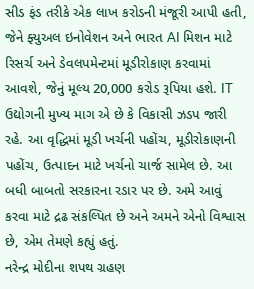સીડ ફંડ તરીકે એક લાખ કરોડની મંજૂરી આપી હતી, જેને ફ્યુઅલ ઇનોવેશન અને ભારત AI મિશન માટે રિસર્ચ અને ડેવલપમેન્ટમાં મૂડીરોકાણ કરવામાં આવશે, જેનું મૂલ્ય 20,000 કરોડ રૂપિયા હશે. IT ઉદ્યોગની મુખ્ય માગ એ છે કે વિકાસી ઝડપ જારી રહે. આ વૃદ્ધિમાં મૂડી ખર્ચની પહોંચ, મૂડીરોકાણની પહોંચ, ઉત્પાદન માટે ખર્ચનો ચાર્જ સામેલ છે. આ બધી બાબતો સરકારના રડાર પર છે. અમે આવું કરવા માટે દ્રઢ સંકલ્પિત છે અને અમને એનો વિશ્વાસ છે, એમ તેમણે કહ્યું હતું.
નરેન્દ્ર મોદીના શપથ ગ્રહણ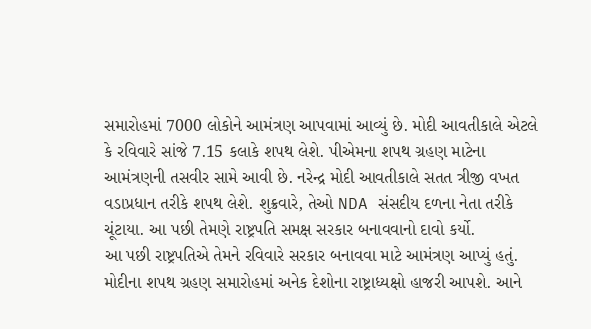સમારોહમાં 7000 લોકોને આમંત્રણ આપવામાં આવ્યું છે. મોદી આવતીકાલે એટલે કે રવિવારે સાંજે 7.15 કલાકે શપથ લેશે. પીએમના શપથ ગ્રહણ માટેના આમંત્રણની તસવીર સામે આવી છે. નરેન્દ્ર મોદી આવતીકાલે સતત ત્રીજી વખત વડાપ્રધાન તરીકે શપથ લેશે. શુક્રવારે, તેઓ NDA સંસદીય દળના નેતા તરીકે ચૂંટાયા. આ પછી તેમણે રાષ્ટ્રપતિ સમક્ષ સરકાર બનાવવાનો દાવો કર્યો.
આ પછી રાષ્ટ્રપતિએ તેમને રવિવારે સરકાર બનાવવા માટે આમંત્રણ આપ્યું હતું. મોદીના શપથ ગ્રહણ સમારોહમાં અનેક દેશોના રાષ્ટ્રાધ્યક્ષો હાજરી આપશે. આને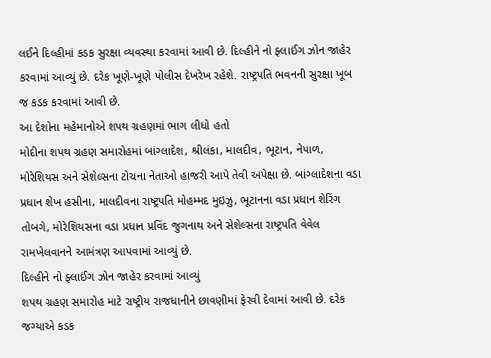લઈને દિલ્હીમાં કડક સુરક્ષા વ્યવસ્થા કરવામાં આવી છે. દિલ્હીને નો ફ્લાઈંગ ઝોન જાહેર કરવામાં આવ્યું છે. દરેક ખૂણે-ખૂણે પોલીસ દેખરેખ રહેશે. રાષ્ટ્રપતિ ભવનની સુરક્ષા ખૂબ જ કડક કરવામાં આવી છે.
આ દેશોના મહેમાનોએ શપથ ગ્રહણમાં ભાગ લીધો હતો
મોદીના શપથ ગ્રહણ સમારોહમાં બાંગ્લાદેશ, શ્રીલંકા, માલદીવ, ભૂટાન, નેપાળ, મોરેશિયસ અને સેશેલ્સના ટોચના નેતાઓ હાજરી આપે તેવી અપેક્ષા છે. બાંગ્લાદેશના વડા પ્રધાન શેખ હસીના, માલદીવના રાષ્ટ્રપતિ મોહમ્મદ મુઇઝુ, ભૂટાનના વડા પ્રધાન શેરિંગ તોબગે, મોરેશિયસના વડા પ્રધાન પ્રવિંદ જુગનાથ અને સેશેલ્સના રાષ્ટ્રપતિ વેવેલ રામખેલવાનને આમંત્રણ આપવામાં આવ્યું છે.
દિલ્હીને નો ફ્લાઈંગ ઝોન જાહેર કરવામાં આવ્યું
શપથ ગ્રહણ સમારોહ માટે રાષ્ટ્રીય રાજધાનીને છાવણીમાં ફેરવી દેવામાં આવી છે. દરેક જગ્યાએ કડક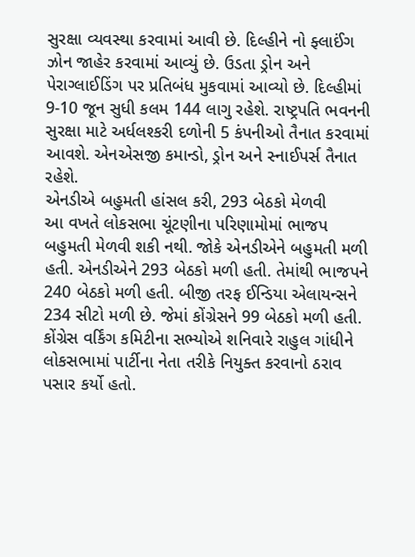સુરક્ષા વ્યવસ્થા કરવામાં આવી છે. દિલ્હીને નો ફ્લાઈંગ ઝોન જાહેર કરવામાં આવ્યું છે. ઉડતા ડ્રોન અને પેરાગ્લાઈડિંગ પર પ્રતિબંધ મુકવામાં આવ્યો છે. દિલ્હીમાં 9-10 જૂન સુધી કલમ 144 લાગુ રહેશે. રાષ્ટ્રપતિ ભવનની સુરક્ષા માટે અર્ધલશ્કરી દળોની 5 કંપનીઓ તૈનાત કરવામાં આવશે. એનએસજી કમાન્ડો, ડ્રોન અને સ્નાઈપર્સ તૈનાત રહેશે.
એનડીએ બહુમતી હાંસલ કરી, 293 બેઠકો મેળવી
આ વખતે લોકસભા ચૂંટણીના પરિણામોમાં ભાજપ બહુમતી મેળવી શકી નથી. જોકે એનડીએને બહુમતી મળી હતી. એનડીએને 293 બેઠકો મળી હતી. તેમાંથી ભાજપને 240 બેઠકો મળી હતી. બીજી તરફ ઈન્ડિયા એલાયન્સને 234 સીટો મળી છે. જેમાં કોંગ્રેસને 99 બેઠકો મળી હતી.
કોંગ્રેસ વર્કિંગ કમિટીના સભ્યોએ શનિવારે રાહુલ ગાંધીને લોકસભામાં પાર્ટીના નેતા તરીકે નિયુક્ત કરવાનો ઠરાવ પસાર કર્યો હતો.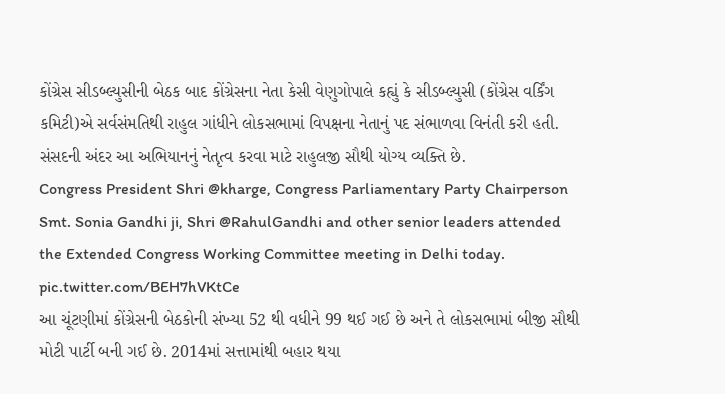કોંગ્રેસ સીડબ્લ્યુસીની બેઠક બાદ કોંગ્રેસના નેતા કેસી વેણુગોપાલે કહ્યું કે સીડબ્લ્યુસી (કોંગ્રેસ વર્કિંગ કમિટી)એ સર્વસંમતિથી રાહુલ ગાંધીને લોકસભામાં વિપક્ષના નેતાનું પદ સંભાળવા વિનંતી કરી હતી. સંસદની અંદર આ અભિયાનનું નેતૃત્વ કરવા માટે રાહુલજી સૌથી યોગ્ય વ્યક્તિ છે.
Congress President Shri @kharge, Congress Parliamentary Party Chairperson Smt. Sonia Gandhi ji, Shri @RahulGandhi and other senior leaders attended the Extended Congress Working Committee meeting in Delhi today. pic.twitter.com/BEH7hVKtCe
આ ચૂંટણીમાં કોંગ્રેસની બેઠકોની સંખ્યા 52 થી વધીને 99 થઈ ગઈ છે અને તે લોકસભામાં બીજી સૌથી મોટી પાર્ટી બની ગઈ છે. 2014માં સત્તામાંથી બહાર થયા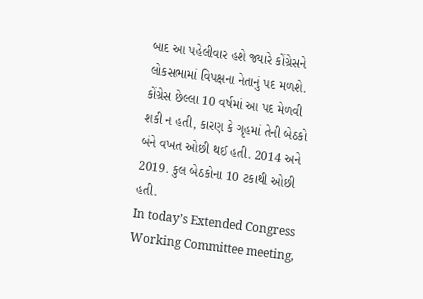બાદ આ પહેલીવાર હશે જ્યારે કોંગ્રેસને લોકસભામાં વિપક્ષના નેતાનું પદ મળશે. કોંગ્રેસ છેલ્લા 10 વર્ષમાં આ પદ મેળવી શકી ન હતી, કારણ કે ગૃહમાં તેની બેઠકો બંને વખત ઓછી થઈ હતી. 2014 અને 2019. કુલ બેઠકોના 10 ટકાથી ઓછી હતી.
In today’s Extended Congress Working Committee meeting,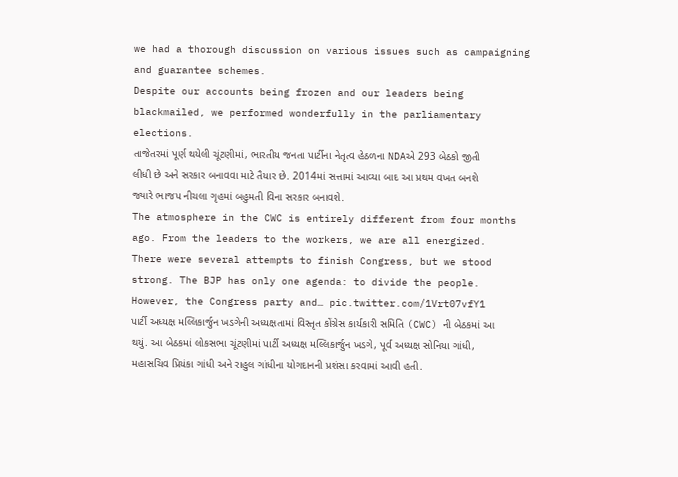we had a thorough discussion on various issues such as campaigning and guarantee schemes.
Despite our accounts being frozen and our leaders being blackmailed, we performed wonderfully in the parliamentary elections.
તાજેતરમાં પૂર્ણ થયેલી ચૂંટણીમાં, ભારતીય જનતા પાર્ટીના નેતૃત્વ હેઠળના NDAએ 293 બેઠકો જીતી લીધી છે અને સરકાર બનાવવા માટે તૈયાર છે. 2014માં સત્તામાં આવ્યા બાદ આ પ્રથમ વખત બનશે જ્યારે ભાજપ નીચલા ગૃહમાં બહુમતી વિના સરકાર બનાવશે.
The atmosphere in the CWC is entirely different from four months ago. From the leaders to the workers, we are all energized.
There were several attempts to finish Congress, but we stood strong. The BJP has only one agenda: to divide the people. However, the Congress party and… pic.twitter.com/1Vrt07vfY1
પાર્ટી અધ્યક્ષ મલ્લિકાર્જુન ખડગેની અધ્યક્ષતામાં વિસ્તૃત કોંગ્રેસ કાર્યકારી સમિતિ (CWC) ની બેઠકમાં આ થયું. આ બેઠકમાં લોકસભા ચૂંટણીમાં પાર્ટી અધ્યક્ષ મલ્લિકાર્જુન ખડગે, પૂર્વ અધ્યક્ષ સોનિયા ગાંધી, મહાસચિવ પ્રિયંકા ગાંધી અને રાહુલ ગાંધીના યોગદાનની પ્રશંસા કરવામાં આવી હતી.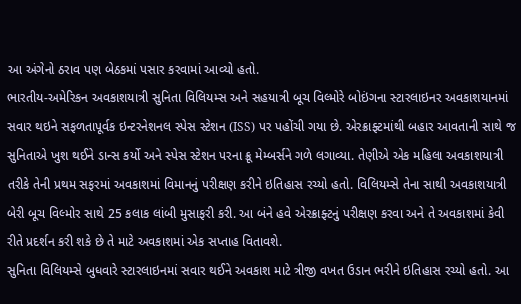આ અંગેનો ઠરાવ પણ બેઠકમાં પસાર કરવામાં આવ્યો હતો.
ભારતીય-અમેરિકન અવકાશયાત્રી સુનિતા વિલિયમ્સ અને સહયાત્રી બૂચ વિલ્મોરે બોઇંગના સ્ટારલાઇનર અવકાશયાનમાં સવાર થઇને સફળતાપૂર્વક ઇન્ટરનેશનલ સ્પેસ સ્ટેશન (ISS) પર પહોંચી ગયા છે. એરક્રાફ્ટમાંથી બહાર આવતાની સાથે જ સુનિતાએ ખુશ થઈને ડાન્સ કર્યો અને સ્પેસ સ્ટેશન પરના ક્રૂ મેમ્બર્સને ગળે લગાવ્યા. તેણીએ એક મહિલા અવકાશયાત્રી તરીકે તેની પ્રથમ સફરમાં અવકાશમાં વિમાનનું પરીક્ષણ કરીને ઇતિહાસ રચ્યો હતો. વિલિયમ્સે તેના સાથી અવકાશયાત્રી બેરી બૂચ વિલ્મોર સાથે 25 કલાક લાંબી મુસાફરી કરી. આ બંને હવે એરક્રાફ્ટનું પરીક્ષણ કરવા અને તે અવકાશમાં કેવી રીતે પ્રદર્શન કરી શકે છે તે માટે અવકાશમાં એક સપ્તાહ વિતાવશે.
સુનિતા વિલિયમ્સે બુધવારે સ્ટારલાઇનમાં સવાર થઈને અવકાશ માટે ત્રીજી વખત ઉડાન ભરીને ઇતિહાસ રચ્યો હતો. આ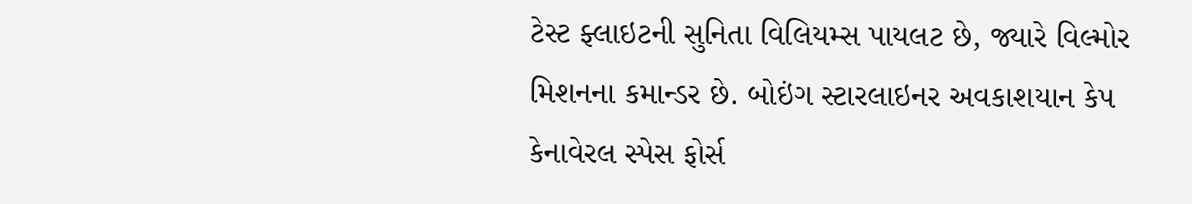ટેસ્ટ ફ્લાઇટની સુનિતા વિલિયમ્સ પાયલટ છે, જ્યારે વિલ્મોર મિશનના કમાન્ડર છે. બોઇંગ સ્ટારલાઇનર અવકાશયાન કેપ કેનાવેરલ સ્પેસ ફોર્સ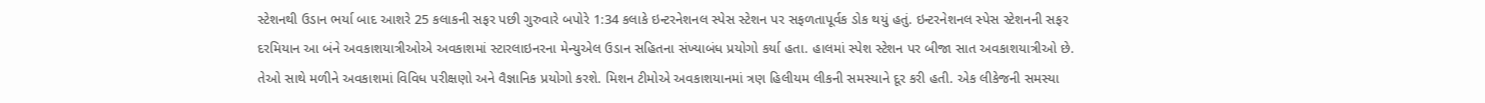સ્ટેશનથી ઉડાન ભર્યા બાદ આશરે 25 કલાકની સફર પછી ગુરુવારે બપોરે 1:34 કલાકે ઇન્ટરનેશનલ સ્પેસ સ્ટેશન પર સફળતાપૂર્વક ડોક થયું હતું. ઇન્ટરનેશનલ સ્પેસ સ્ટેશનની સફર દરમિયાન આ બંને અવકાશયાત્રીઓએ અવકાશમાં સ્ટારલાઇનરના મેન્યુએલ ઉડાન સહિતના સંખ્યાબંધ પ્રયોગો કર્યા હતા. હાલમાં સ્પેશ સ્ટેશન પર બીજા સાત અવકાશયાત્રીઓ છે. તેઓ સાથે મળીને અવકાશમાં વિવિધ પરીક્ષણો અને વૈજ્ઞાનિક પ્રયોગો કરશે. મિશન ટીમોએ અવકાશયાનમાં ત્રણ હિલીયમ લીકની સમસ્યાને દૂર કરી હતી. એક લીકેજની સમસ્યા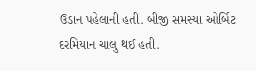ઉડાન પહેલાની હતી. બીજી સમસ્યા ઓર્બિટ દરમિયાન ચાલુ થઈ હતી.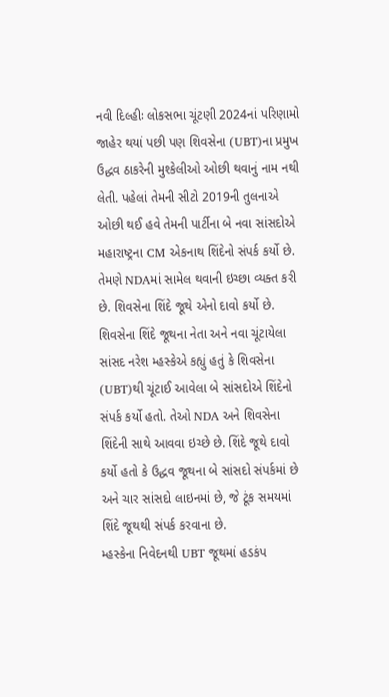નવી દિલ્હીઃ લોકસભા ચૂંટણી 2024નાં પરિણામો જાહેર થયાં પછી પણ શિવસેના (UBT)ના પ્રમુખ ઉદ્ધવ ઠાકરેની મુશ્કેલીઓ ઓછી થવાનું નામ નથી લેતી. પહેલાં તેમની સીટો 2019ની તુલનાએ ઓછી થઈ હવે તેમની પાર્ટીના બે નવા સાંસદોએ મહારાષ્ટ્રના CM એકનાથ શિંદેનો સંપર્ક કર્યો છે. તેમણે NDAમાં સામેલ થવાની ઇચ્છા વ્યક્ત કરી છે. શિવસેના શિંદે જૂથે એનો દાવો કર્યો છે.
શિવસેના શિંદે જૂથના નેતા અને નવા ચૂંટાયેલા સાંસદ નરેશ મ્હસ્કેએ કહ્યું હતું કે શિવસેના (UBT)થી ચૂંટાઈ આવેલા બે સાંસદોએ શિંદેનો સંપર્ક કર્યો હતો. તેઓ NDA અને શિવસેના શિંદેની સાથે આવવા ઇચ્છે છે. શિંદે જૂથે દાવો કર્યો હતો કે ઉદ્ધવ જૂથના બે સાંસદો સંપર્કમાં છે અને ચાર સાંસદો લાઇનમાં છે, જે ટૂંક સમયમાં શિંદે જૂથથી સંપર્ક કરવાના છે.
મ્હસ્કેના નિવેદનથી UBT જૂથમાં હડકંપ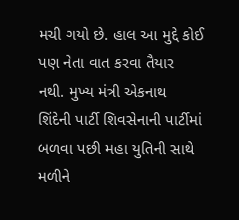મચી ગયો છે. હાલ આ મુદ્દે કોઈ પણ નેતા વાત કરવા તૈયાર નથી. મુખ્ય મંત્રી એકનાથ શિંદેની પાર્ટી શિવસેનાની પાર્ટીમાં બળવા પછી મહા યુતિની સાથે મળીને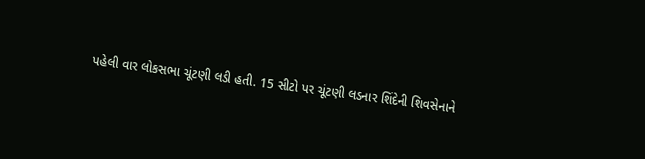પહેલી વાર લોકસભા ચૂંટણી લડી હતી. 15 સીટો પર ચૂંટણી લડનાર શિંદેની શિવસેનાને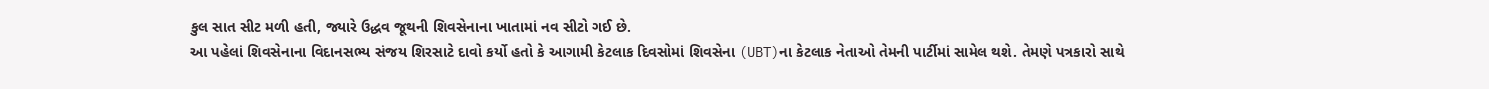કુલ સાત સીટ મળી હતી, જ્યારે ઉદ્ધવ જૂથની શિવસેનાના ખાતામાં નવ સીટો ગઈ છે.
આ પહેલાં શિવસેનાના વિદાનસભ્ય સંજય શિરસાટે દાવો કર્યો હતો કે આગામી કેટલાક દિવસોમાં શિવસેના (UBT)ના કેટલાક નેતાઓ તેમની પાર્ટીમાં સામેલ થશે. તેમણે પત્રકારો સાથે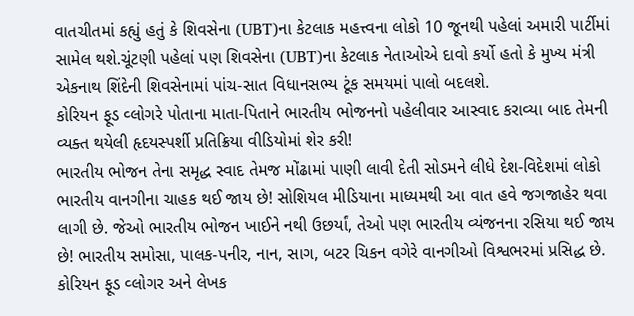વાતચીતમાં કહ્યું હતું કે શિવસેના (UBT)ના કેટલાક મહત્ત્વના લોકો 10 જૂનથી પહેલાં અમારી પાર્ટીમાં સામેલ થશે.ચૂંટણી પહેલાં પણ શિવસેના (UBT)ના કેટલાક નેતાઓએ દાવો કર્યો હતો કે મુખ્ય મંત્રી એકનાથ શિંદેની શિવસેનામાં પાંચ-સાત વિધાનસભ્ય ટૂંક સમયમાં પાલો બદલશે.
કોરિયન ફૂડ વ્લોગરે પોતાના માતા-પિતાને ભારતીય ભોજનનો પહેલીવાર આસ્વાદ કરાવ્યા બાદ તેમની વ્યક્ત થયેલી હૃદયસ્પર્શી પ્રતિક્રિયા વીડિયોમાં શેર કરી!
ભારતીય ભોજન તેના સમૃદ્ધ સ્વાદ તેમજ મોંઢામાં પાણી લાવી દેતી સોડમને લીધે દેશ-વિદેશમાં લોકો ભારતીય વાનગીના ચાહક થઈ જાય છે! સોશિયલ મીડિયાના માધ્યમથી આ વાત હવે જગજાહેર થવા લાગી છે. જેઓ ભારતીય ભોજન ખાઈને નથી ઉછર્યાં, તેઓ પણ ભારતીય વ્યંજનના રસિયા થઈ જાય છે! ભારતીય સમોસા, પાલક-પનીર, નાન, સાગ, બટર ચિકન વગેરે વાનગીઓ વિશ્વભરમાં પ્રસિદ્ધ છે. કોરિયન ફૂડ વ્લોગર અને લેખક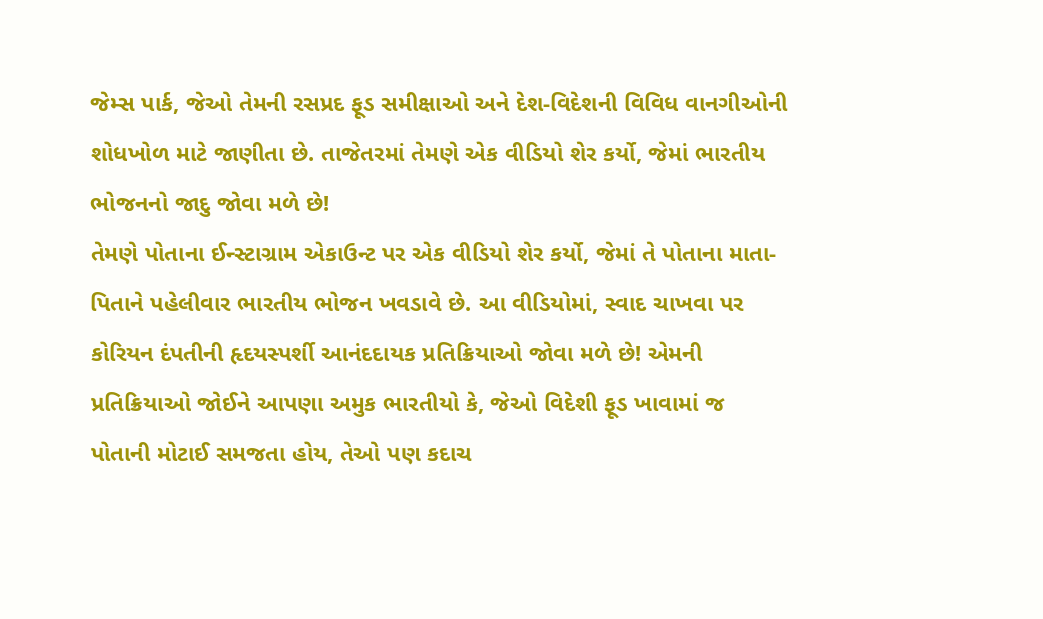જેમ્સ પાર્ક, જેઓ તેમની રસપ્રદ ફૂડ સમીક્ષાઓ અને દેશ-વિદેશની વિવિધ વાનગીઓની શોધખોળ માટે જાણીતા છે. તાજેતરમાં તેમણે એક વીડિયો શેર કર્યો, જેમાં ભારતીય ભોજનનો જાદુ જોવા મળે છે!
તેમણે પોતાના ઈન્સ્ટાગ્રામ એકાઉન્ટ પર એક વીડિયો શેર કર્યો, જેમાં તે પોતાના માતા-પિતાને પહેલીવાર ભારતીય ભોજન ખવડાવે છે. આ વીડિયોમાં, સ્વાદ ચાખવા પર કોરિયન દંપતીની હૃદયસ્પર્શી આનંદદાયક પ્રતિક્રિયાઓ જોવા મળે છે! એમની પ્રતિક્રિયાઓ જોઈને આપણા અમુક ભારતીયો કે, જેઓ વિદેશી ફૂડ ખાવામાં જ પોતાની મોટાઈ સમજતા હોય, તેઓ પણ કદાચ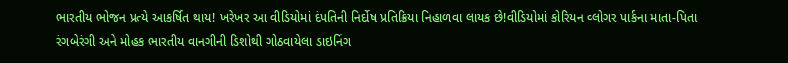ભારતીય ભોજન પ્રત્યે આકર્ષિત થાય! ખરેખર આ વીડિયોમાં દંપતિની નિર્દોષ પ્રતિક્રિયા નિહાળવા લાયક છે!વીડિયોમાં કોરિયન વ્લોગર પાર્કના માતા-પિતા રંગબેરંગી અને મોહક ભારતીય વાનગીની ડિશોથી ગોઠવાયેલા ડાઇનિંગ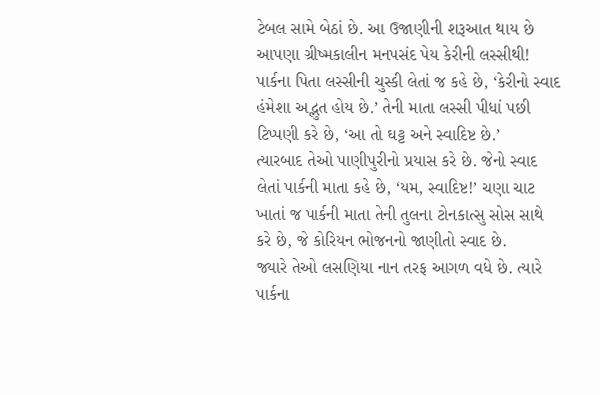ટેબલ સામે બેઠાં છે. આ ઉજાણીની શરૂઆત થાય છે આપણા ગ્રીષ્મકાલીન મનપસંદ પેય કેરીની લસ્સીથી!
પાર્કના પિતા લસ્સીની ચુસ્કી લેતાં જ કહે છે, ‘કેરીનો સ્વાદ હંમેશા અદ્ભુત હોય છે.’ તેની માતા લસ્સી પીધાં પછી ટિપ્પણી કરે છે, ‘આ તો ઘટ્ટ અને સ્વાદિષ્ટ છે.’
ત્યારબાદ તેઓ પાણીપુરીનો પ્રયાસ કરે છે. જેનો સ્વાદ લેતાં પાર્કની માતા કહે છે, ‘યમ, સ્વાદિષ્ટ!’ ચણા ચાટ ખાતાં જ પાર્કની માતા તેની તુલના ટોનકાત્સુ સોસ સાથે કરે છે, જે કોરિયન ભોજનનો જાણીતો સ્વાદ છે.
જ્યારે તેઓ લસણિયા નાન તરફ આગળ વધે છે. ત્યારે પાર્કના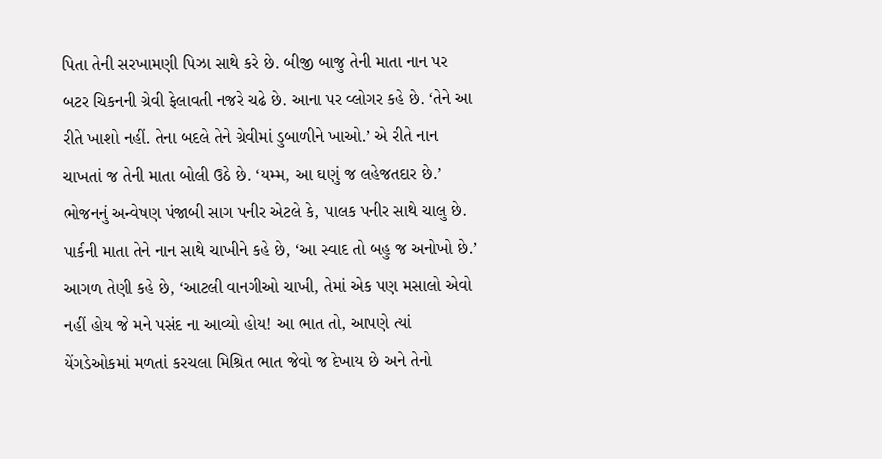પિતા તેની સરખામણી પિઝા સાથે કરે છે. બીજી બાજુ તેની માતા નાન પર બટર ચિકનની ગ્રેવી ફેલાવતી નજરે ચઢે છે. આના પર વ્લોગર કહે છે. ‘તેને આ રીતે ખાશો નહીં. તેના બદલે તેને ગ્રેવીમાં ડુબાળીને ખાઓ.’ એ રીતે નાન ચાખતાં જ તેની માતા બોલી ઉઠે છે. ‘યમ્મ, આ ઘણું જ લહેજતદાર છે.’ ભોજનનું અન્વેષણ પંજાબી સાગ પનીર એટલે કે, પાલક પનીર સાથે ચાલુ છે.
પાર્કની માતા તેને નાન સાથે ચાખીને કહે છે, ‘આ સ્વાદ તો બહુ જ અનોખો છે.’ આગળ તેણી કહે છે, ‘આટલી વાનગીઓ ચાખી, તેમાં એક પણ મસાલો એવો નહીં હોય જે મને પસંદ ના આવ્યો હોય! આ ભાત તો, આપણે ત્યાં યેંગડેઓકમાં મળતાં કરચલા મિશ્રિત ભાત જેવો જ દેખાય છે અને તેનો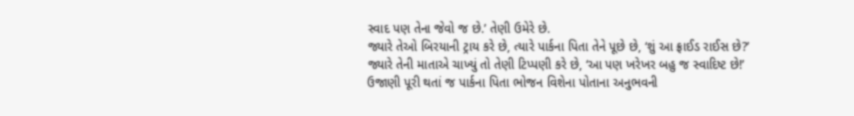સ્વાદ પણ તેના જેવો જ છે.’ તેણી ઉમેરે છે.
જ્યારે તેઓ બિરયાની ટ્રાય કરે છે, ત્યારે પાર્કના પિતા તેને પૂછે છે, ‘શું આ ફ્રાઈડ રાઈસ છે?’ જ્યારે તેની માતાએ ચાખ્યું તો તેણી ટિપ્પણી કરે છે, ‘આ પણ ખરેખર બહુ જ સ્વાદિષ્ટ છે!’
ઉજાણી પૂરી થતાં જ પાર્કના પિતા ભોજન વિશેના પોતાના અનુભવની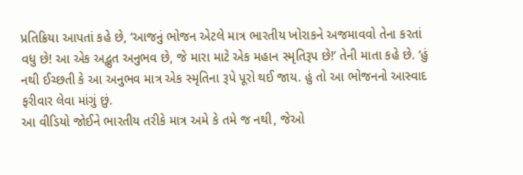પ્રતિક્રિયા આપતાં કહે છે, ‘આજનું ભોજન એટલે માત્ર ભારતીય ખોરાકને અજમાવવો તેના કરતાં વધુ છે! આ એક અદ્ભુત અનુભવ છે, જે મારા માટે એક મહાન સ્મૃતિરૂપ છે!’ તેની માતા કહે છે. ‘હું નથી ઈચ્છતી કે આ અનુભવ માત્ર એક સ્મૃતિના રૂપે પૂરો થઈ જાય. હું તો આ ભોજનનો આસ્વાદ ફરીવાર લેવા માંગું છું.
આ વીડિયો જોઈને ભારતીય તરીકે માત્ર અમે કે તમે જ નથી, જેઓ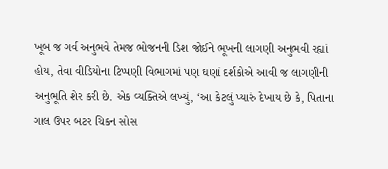ખૂબ જ ગર્વ અનુભવે તેમજ ભોજનની ડિશ જોઈને ભૂખની લાગણી અનુભવી રહ્યાં હોય, તેવા વીડિયોના ટિપ્પણી વિભાગમાં પણ ઘણાં દર્શકોએ આવી જ લાગણીની અનુભૂતિ શેર કરી છે. એક વ્યક્તિએ લખ્યું, ‘આ કેટલું પ્યારું દેખાય છે કે, પિતાના ગાલ ઉપર બટર ચિકન સોસ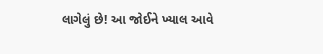લાગેલું છે! આ જોઈને ખ્યાલ આવે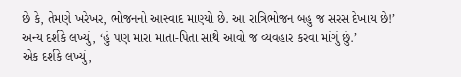છે કે, તેમણે ખરેખર, ભોજનનો આસ્વાદ માણ્યો છે. આ રાત્રિભોજન બહુ જ સરસ દેખાય છે!’
અન્ય દર્શકે લખ્યું, ‘હું પણ મારા માતા-પિતા સાથે આવો જ વ્યવહાર કરવા માંગું છું.’
એક દર્શકે લખ્યું,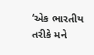‘એક ભારતીય તરીકે મને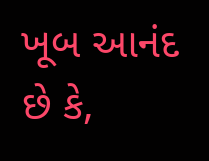ખૂબ આનંદ છે કે,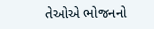તેઓએ ભોજનનો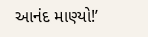આનંદ માણ્યો!’